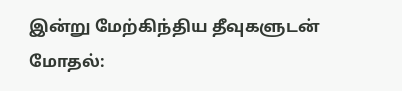இன்று மேற்கிந்திய தீவுகளுடன் மோதல்: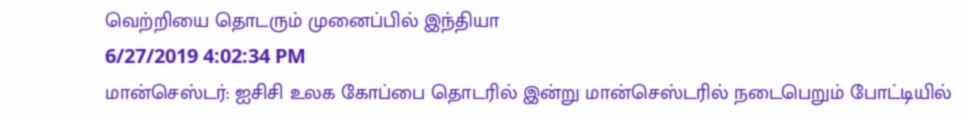வெற்றியை தொடரும் முனைப்பில் இந்தியா
6/27/2019 4:02:34 PM
மான்செஸ்டர்: ஐசிசி உலக கோப்பை தொடரில் இன்று மான்செஸ்டரில் நடைபெறும் போட்டியில்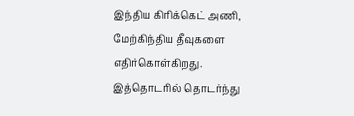இந்திய கிரிக்கெட் அணி, மேற்கிந்திய தீவுகளை எதிர்கொள்கிறது. இத்தொடரில் தொடர்ந்து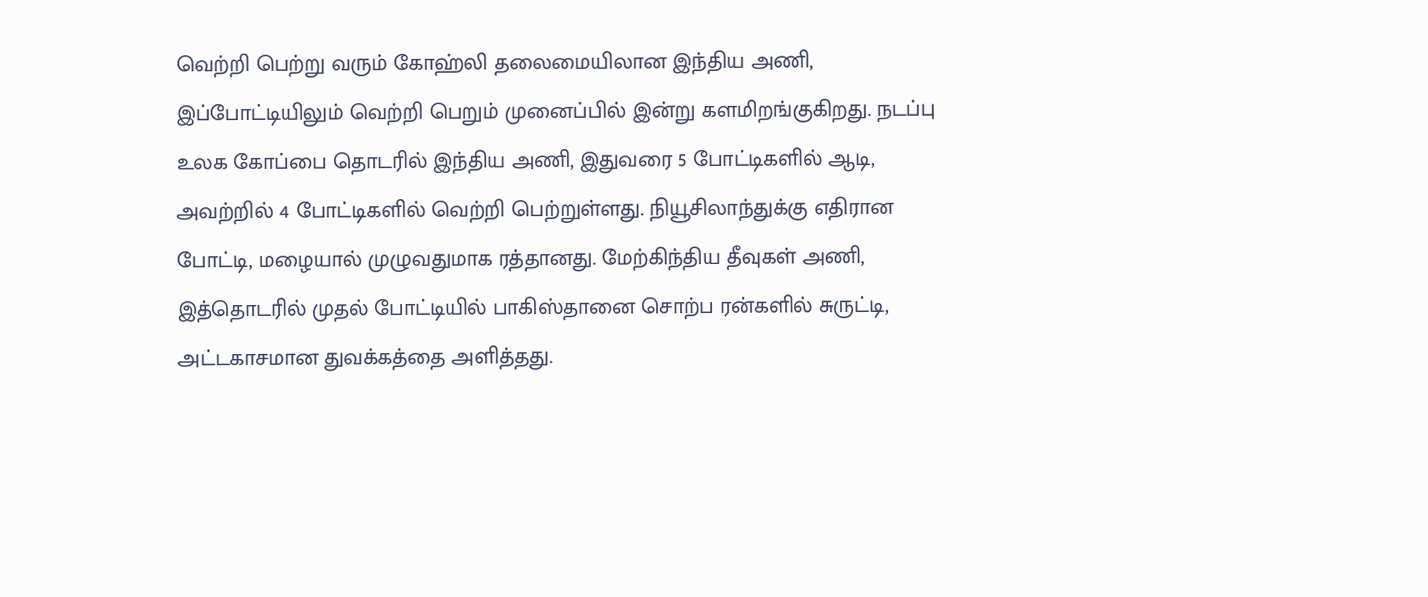வெற்றி பெற்று வரும் கோஹ்லி தலைமையிலான இந்திய அணி, இப்போட்டியிலும் வெற்றி பெறும் முனைப்பில் இன்று களமிறங்குகிறது. நடப்பு உலக கோப்பை தொடரில் இந்திய அணி, இதுவரை 5 போட்டிகளில் ஆடி, அவற்றில் 4 போட்டிகளில் வெற்றி பெற்றுள்ளது. நியூசிலாந்துக்கு எதிரான போட்டி, மழையால் முழுவதுமாக ரத்தானது. மேற்கிந்திய தீவுகள் அணி, இத்தொடரில் முதல் போட்டியில் பாகிஸ்தானை சொற்ப ரன்களில் சுருட்டி, அட்டகாசமான துவக்கத்தை அளித்தது.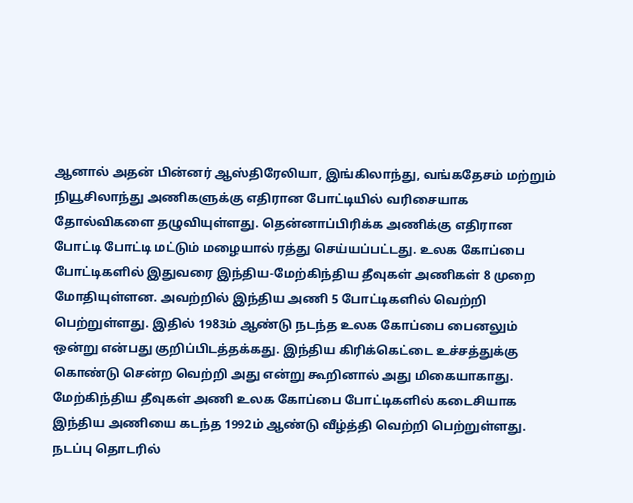ஆனால் அதன் பின்னர் ஆஸ்திரேலியா, இங்கிலாந்து, வங்கதேசம் மற்றும் நியூசிலாந்து அணிகளுக்கு எதிரான போட்டியில் வரிசையாக தோல்விகளை தழுவியுள்ளது. தென்னாப்பிரிக்க அணிக்கு எதிரான போட்டி போட்டி மட்டும் மழையால் ரத்து செய்யப்பட்டது. உலக கோப்பை போட்டிகளில் இதுவரை இந்திய-மேற்கிந்திய தீவுகள் அணிகள் 8 முறை மோதியுள்ளன. அவற்றில் இந்திய அணி 5 போட்டிகளில் வெற்றி பெற்றுள்ளது. இதில் 1983ம் ஆண்டு நடந்த உலக கோப்பை பைனலும் ஒன்று என்பது குறிப்பிடத்தக்கது. இந்திய கிரிக்கெட்டை உச்சத்துக்கு கொண்டு சென்ற வெற்றி அது என்று கூறினால் அது மிகையாகாது. மேற்கிந்திய தீவுகள் அணி உலக கோப்பை போட்டிகளில் கடைசியாக இந்திய அணியை கடந்த 1992ம் ஆண்டு வீழ்த்தி வெற்றி பெற்றுள்ளது.
நடப்பு தொடரில்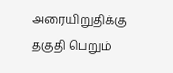அரையிறுதிக்கு தகுதி பெறும்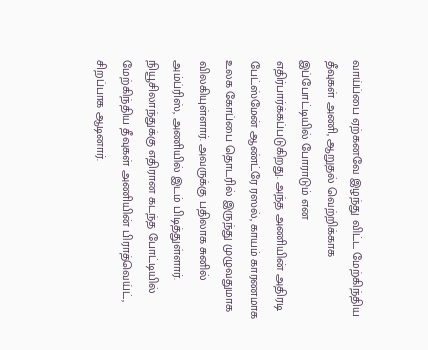வாய்ப்பை ஏற்கனவே இழந்து விட்ட மேற்கிந்திய தீவுகள் அணி, ஆறுதல் வெற்றிக்காக இப்போட்டியில் போராடும் என எதிர்பார்க்கப்படுகிறது. அந்த அணியின் அதிரடி பேட்ஸ்மேன் ஆண்ட்ரே ரஸல், காயம் காரணமாக உலக கோப்பை தொடரில் இருந்து முழுவதுமாக விலகியுள்ளார். அவருக்கு பதிலாக சுனில் அம்ப்ரிஸ், அணியில் இடம் பிடித்துள்ளார். நியூசிலாந்துக்கு எதிரான கடந்த போட்டியில் மேற்கிந்திய தீவுகள் அணியின் பிராத்வெய்ட், சிறப்பாக ஆடினார்.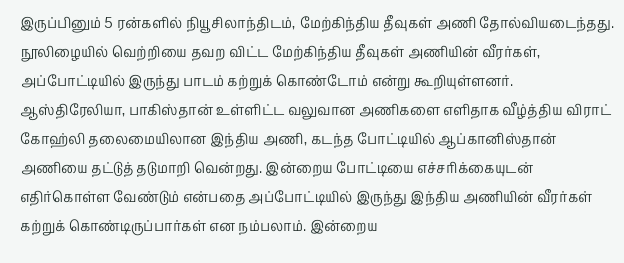இருப்பினும் 5 ரன்களில் நியூசிலாந்திடம், மேற்கிந்திய தீவுகள் அணி தோல்வியடைந்தது. நூலிழையில் வெற்றியை தவற விட்ட மேற்கிந்திய தீவுகள் அணியின் வீரர்கள், அப்போட்டியில் இருந்து பாடம் கற்றுக் கொண்டோம் என்று கூறியுள்ளனர்.
ஆஸ்திரேலியா, பாகிஸ்தான் உள்ளிட்ட வலுவான அணிகளை எளிதாக வீழ்த்திய விராட் கோஹ்லி தலைமையிலான இந்திய அணி, கடந்த போட்டியில் ஆப்கானிஸ்தான் அணியை தட்டுத் தடுமாறி வென்றது. இன்றைய போட்டியை எச்சரிக்கையுடன் எதிர்கொள்ள வேண்டும் என்பதை அப்போட்டியில் இருந்து இந்திய அணியின் வீரர்கள் கற்றுக் கொண்டிருப்பார்கள் என நம்பலாம். இன்றைய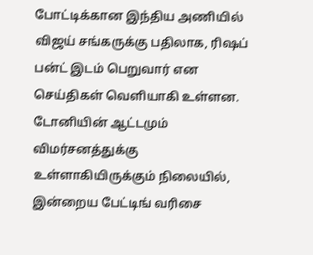போட்டிக்கான இந்திய அணியில் விஜய் சங்கருக்கு பதிலாக, ரிஷப் பன்ட் இடம் பெறுவார் என செய்திகள் வெளியாகி உள்ளன. டோனியின் ஆட்டமும் விமர்சனத்துக்கு உள்ளாகியிருக்கும் நிலையில், இன்றைய பேட்டிங் வரிசை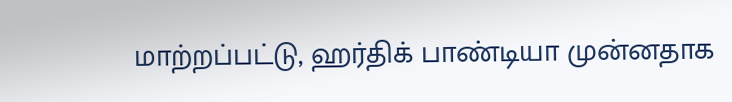மாற்றப்பட்டு, ஹர்திக் பாண்டியா முன்னதாக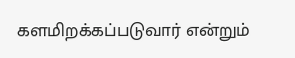களமிறக்கப்படுவார் என்றும்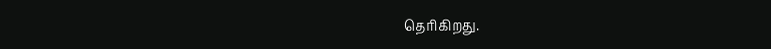தெரிகிறது.